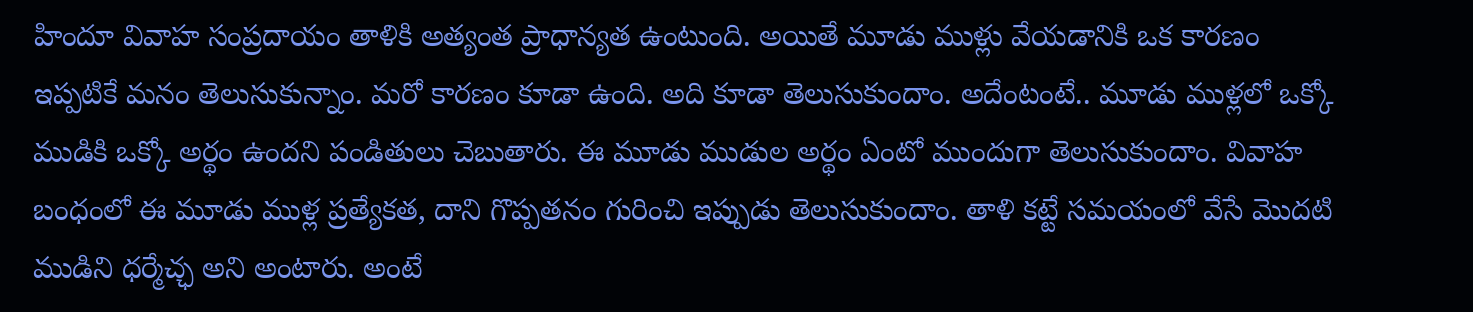హిందూ వివాహ సంప్రదాయం తాళికి అత్యంత ప్రాధాన్యత ఉంటుంది. అయితే మూడు ముళ్లు వేయడానికి ఒక కారణం ఇప్పటికే మనం తెలుసుకున్నాం. మరో కారణం కూడా ఉంది. అది కూడా తెలుసుకుందాం. అదేంటంటే.. మూడు ముళ్లలో ఒక్కో ముడికి ఒక్కో అర్థం ఉందని పండితులు చెబుతారు. ఈ మూడు ముడుల అర్థం ఏంటో ముందుగా తెలుసుకుందాం. వివాహ బంధంలో ఈ మూడు ముళ్ల ప్రత్యేకత, దాని గొప్పతనం గురించి ఇప్పుడు తెలుసుకుందాం. తాళి కట్టే సమయంలో వేసే మొదటి ముడిని ధర్మేచ్ఛ అని అంటారు. అంటే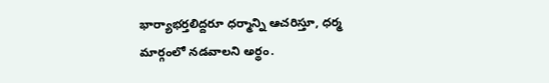భార్యాభర్తలిద్దరూ ధర్మాన్ని ఆచరిస్తూ, ధర్మ మార్గంలో నడవాలని అర్థం.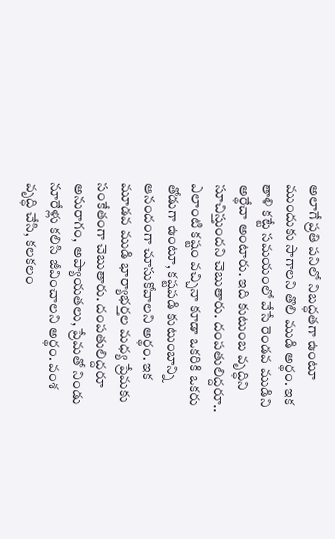అలాగే ప్రతి పనిలో నిబద్ధతగా ఉంటూ ముందుకు సాగాలని తొలి ముడి అర్థం. ఇక తాళి కట్టే సమయంలో వేసే రెండవ ముడిని అర్థేచా అంటారు. ఇది కుటుంబ వృద్ధిని సూచిస్తుందని చెబుతారు. దంపతులిద్దరూ.. ఎలాంటి కష్టం వచ్చినా కూడా ఒకరికి ఒకరు తోడుగా ఉంటూ, కష్టపడి కుటుంబాన్ని ఆనందంగా చూసుకోవాలని అర్థం. ఇక మూడవ ముడి భార్యాభర్తల మధ్య ప్రేమకు సంకేతంగా చెబుతారు. దంపతులిద్దరూ అనురాగం, అప్యాయతలు, ప్రేమతో నిండు నూరేళ్లు కలిసి జీవించాలని అర్థం. వంశ వృద్ధి చేసి, కలకలం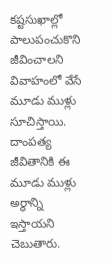కష్టసుఖాల్లో పాలుపంచుకొని జీవించాలని వివాహంలో వేసే మూడు ముళ్లు సూచిస్తాయి. దాంపత్య జీవితానికి ఈ మూడు ముళ్లు అర్థాన్ని ఇస్తాయని చెబుతారు.